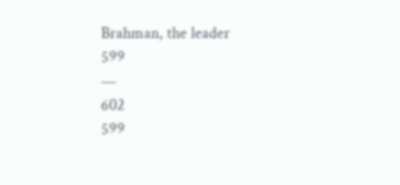Brahman, the leader
599
—
602
599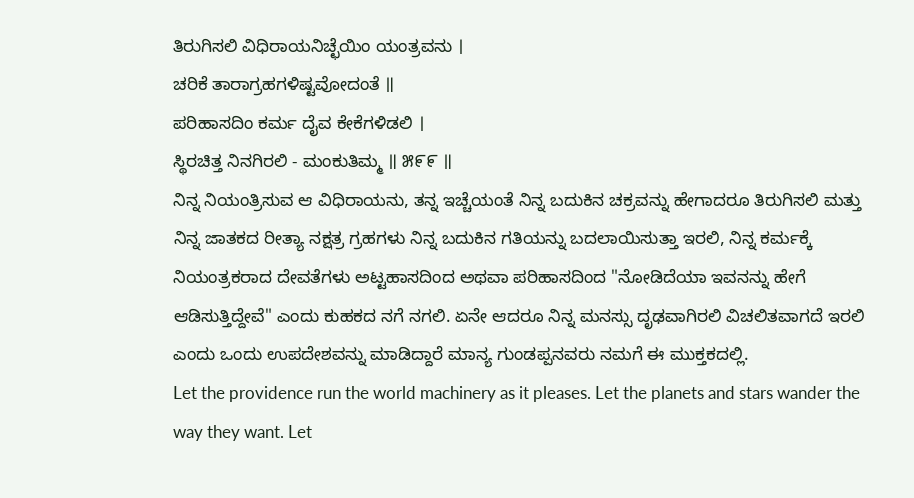ತಿರುಗಿಸಲಿ ವಿಧಿರಾಯನಿಚ್ಛೆಯಿಂ ಯಂತ್ರವನು ।
ಚರಿಕೆ ತಾರಾಗ್ರಹಗಳಿಷ್ಟವೋದಂತೆ ॥
ಪರಿಹಾಸದಿಂ ಕರ್ಮ ದೈವ ಕೇಕೆಗಳಿಡಲಿ ।
ಸ್ಥಿರಚಿತ್ತ ನಿನಗಿರಲಿ - ಮಂಕುತಿಮ್ಮ ॥ ೫೯೯ ॥
ನಿನ್ನ ನಿಯಂತ್ರಿಸುವ ಆ ವಿಧಿರಾಯನು, ತನ್ನ ಇಚ್ಚೆಯಂತೆ ನಿನ್ನ ಬದುಕಿನ ಚಕ್ರವನ್ನು ಹೇಗಾದರೂ ತಿರುಗಿಸಲಿ ಮತ್ತು ನಿನ್ನ ಜಾತಕದ ರೀತ್ಯಾ ನಕ್ಷತ್ರ ಗ್ರಹಗಳು ನಿನ್ನ ಬದುಕಿನ ಗತಿಯನ್ನು ಬದಲಾಯಿಸುತ್ತಾ ಇರಲಿ, ನಿನ್ನ ಕರ್ಮಕ್ಕೆ ನಿಯಂತ್ರಕರಾದ ದೇವತೆಗಳು ಅಟ್ಟಹಾಸದಿಂದ ಅಥವಾ ಪರಿಹಾಸದಿಂದ "ನೋಡಿದೆಯಾ ಇವನನ್ನು ಹೇಗೆ ಆಡಿಸುತ್ತಿದ್ದೇವೆ" ಎಂದು ಕುಹಕದ ನಗೆ ನಗಲಿ. ಏನೇ ಆದರೂ ನಿನ್ನ ಮನಸ್ಸು ದೃಢವಾಗಿರಲಿ ವಿಚಲಿತವಾಗದೆ ಇರಲಿ ಎಂದು ಒಂದು ಉಪದೇಶವನ್ನು ಮಾಡಿದ್ದಾರೆ ಮಾನ್ಯ ಗುಂಡಪ್ಪನವರು ನಮಗೆ ಈ ಮುಕ್ತಕದಲ್ಲಿ.
Let the providence run the world machinery as it pleases. Let the planets and stars wander the way they want. Let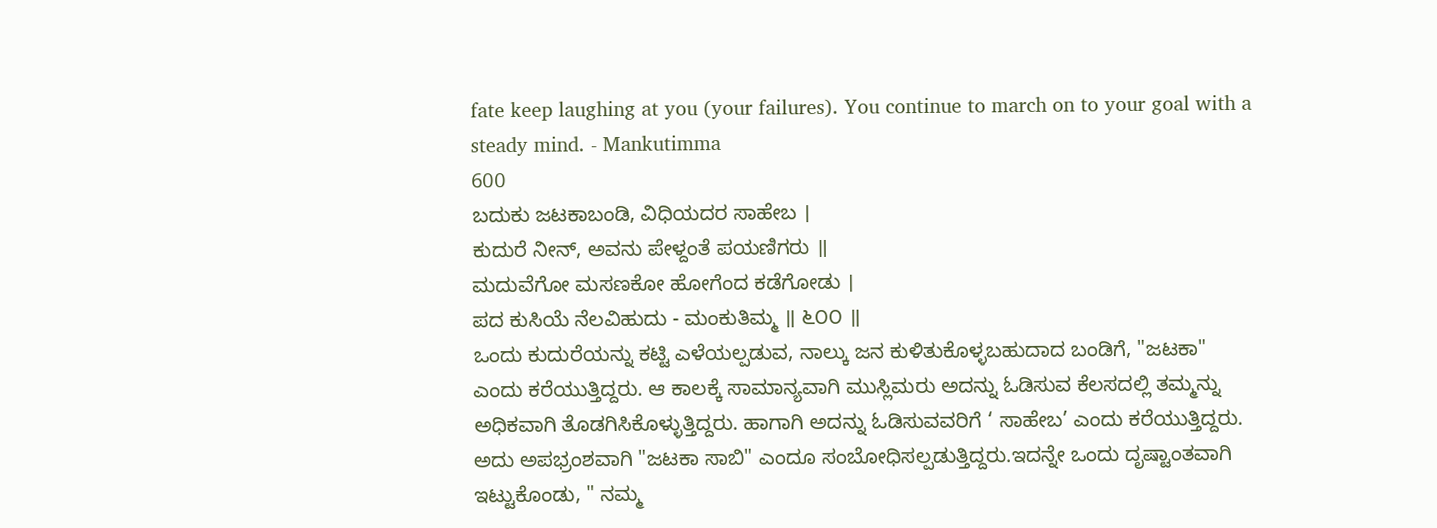fate keep laughing at you (your failures). You continue to march on to your goal with a steady mind. - Mankutimma
600
ಬದುಕು ಜಟಕಾಬಂಡಿ, ವಿಧಿಯದರ ಸಾಹೇಬ ।
ಕುದುರೆ ನೀನ್, ಅವನು ಪೇಳ್ದಂತೆ ಪಯಣಿಗರು ॥
ಮದುವೆಗೋ ಮಸಣಕೋ ಹೋಗೆಂದ ಕಡೆಗೋಡು ।
ಪದ ಕುಸಿಯೆ ನೆಲವಿಹುದು - ಮಂಕುತಿಮ್ಮ ॥ ೬೦೦ ॥
ಒಂದು ಕುದುರೆಯನ್ನು ಕಟ್ಟಿ ಎಳೆಯಲ್ಪಡುವ, ನಾಲ್ಕು ಜನ ಕುಳಿತುಕೊಳ್ಳಬಹುದಾದ ಬಂಡಿಗೆ, "ಜಟಕಾ" ಎಂದು ಕರೆಯುತ್ತಿದ್ದರು. ಆ ಕಾಲಕ್ಕೆ ಸಾಮಾನ್ಯವಾಗಿ ಮುಸ್ಲಿಮರು ಅದನ್ನು ಓಡಿಸುವ ಕೆಲಸದಲ್ಲಿ ತಮ್ಮನ್ನು ಅಧಿಕವಾಗಿ ತೊಡಗಿಸಿಕೊಳ್ಳುತ್ತಿದ್ದರು. ಹಾಗಾಗಿ ಅದನ್ನು ಓಡಿಸುವವರಿಗೆ ‘ ಸಾಹೇಬ’ ಎಂದು ಕರೆಯುತ್ತಿದ್ದರು. ಅದು ಅಪಭ್ರಂಶವಾಗಿ "ಜಟಕಾ ಸಾಬಿ" ಎಂದೂ ಸಂಬೋಧಿಸಲ್ಪಡುತ್ತಿದ್ದರು.ಇದನ್ನೇ ಒಂದು ದೃಷ್ಟಾಂತವಾಗಿ ಇಟ್ಟುಕೊಂಡು, " ನಮ್ಮ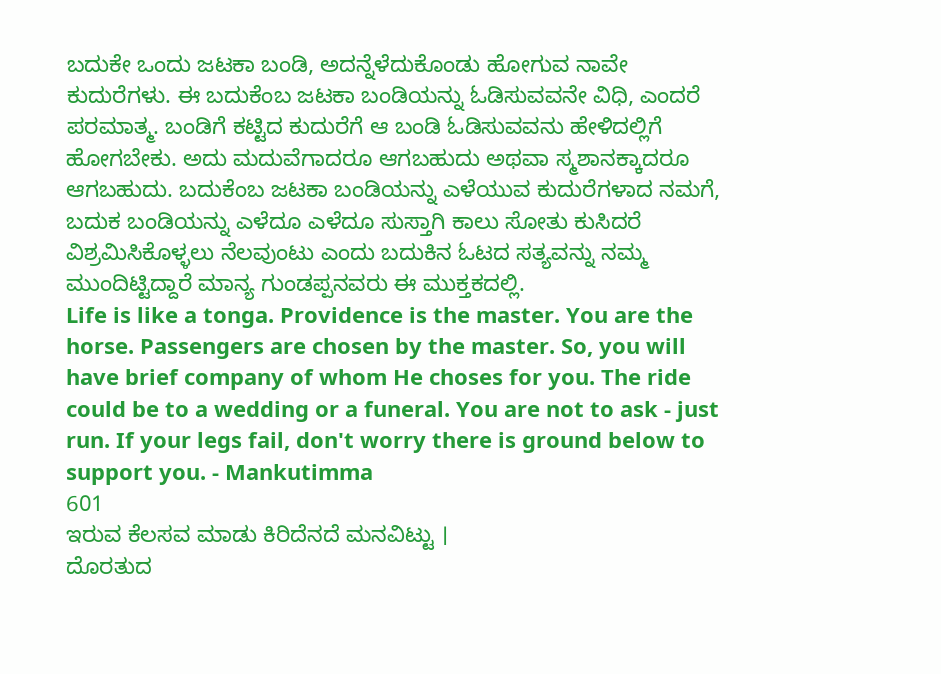ಬದುಕೇ ಒಂದು ಜಟಕಾ ಬಂಡಿ, ಅದನ್ನೆಳೆದುಕೊಂಡು ಹೋಗುವ ನಾವೇ ಕುದುರೆಗಳು. ಈ ಬದುಕೆಂಬ ಜಟಕಾ ಬಂಡಿಯನ್ನು ಓಡಿಸುವವನೇ ವಿಧಿ, ಎಂದರೆ ಪರಮಾತ್ಮ. ಬಂಡಿಗೆ ಕಟ್ಟಿದ ಕುದುರೆಗೆ ಆ ಬಂಡಿ ಓಡಿಸುವವನು ಹೇಳಿದಲ್ಲಿಗೆ ಹೋಗಬೇಕು. ಅದು ಮದುವೆಗಾದರೂ ಆಗಬಹುದು ಅಥವಾ ಸ್ಮಶಾನಕ್ಕಾದರೂ ಆಗಬಹುದು. ಬದುಕೆಂಬ ಜಟಕಾ ಬಂಡಿಯನ್ನು ಎಳೆಯುವ ಕುದುರೆಗಳಾದ ನಮಗೆ, ಬದುಕ ಬಂಡಿಯನ್ನು ಎಳೆದೂ ಎಳೆದೂ ಸುಸ್ತಾಗಿ ಕಾಲು ಸೋತು ಕುಸಿದರೆ ವಿಶ್ರಮಿಸಿಕೊಳ್ಳಲು ನೆಲವುಂಟು ಎಂದು ಬದುಕಿನ ಓಟದ ಸತ್ಯವನ್ನು ನಮ್ಮ ಮುಂದಿಟ್ಟಿದ್ದಾರೆ ಮಾನ್ಯ ಗುಂಡಪ್ಪನವರು ಈ ಮುಕ್ತಕದಲ್ಲಿ.
Life is like a tonga. Providence is the master. You are the horse. Passengers are chosen by the master. So, you will have brief company of whom He choses for you. The ride could be to a wedding or a funeral. You are not to ask - just run. If your legs fail, don't worry there is ground below to support you. - Mankutimma
601
ಇರುವ ಕೆಲಸವ ಮಾಡು ಕಿರಿದೆನದೆ ಮನವಿಟ್ಟು ।
ದೊರತುದ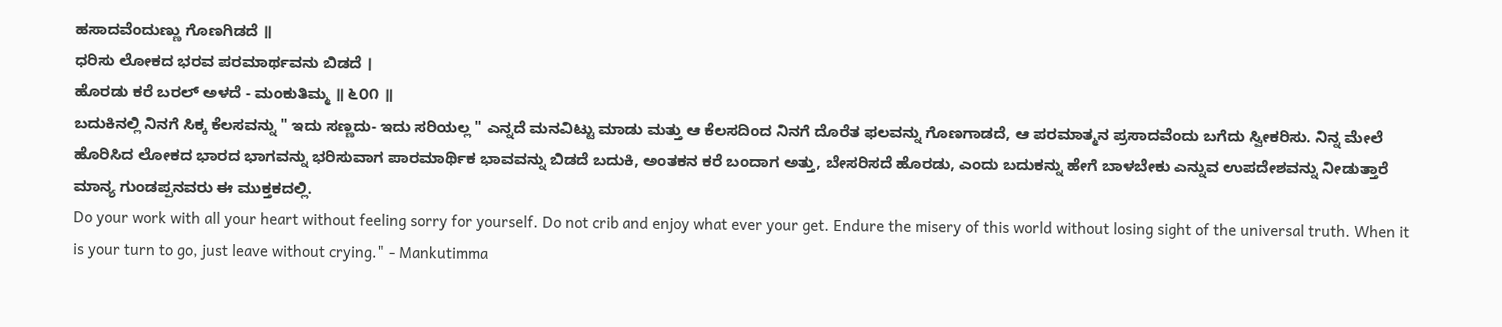ಹಸಾದವೆಂದುಣ್ಣು ಗೊಣಗಿಡದೆ ॥
ಧರಿಸು ಲೋಕದ ಭರವ ಪರಮಾರ್ಥವನು ಬಿಡದೆ ।
ಹೊರಡು ಕರೆ ಬರಲ್ ಅಳದೆ - ಮಂಕುತಿಮ್ಮ ॥ ೬೦೧ ॥
ಬದುಕಿನಲ್ಲಿ ನಿನಗೆ ಸಿಕ್ಕ ಕೆಲಸವನ್ನು " ಇದು ಸಣ್ಣದು- ಇದು ಸರಿಯಲ್ಲ " ಎನ್ನದೆ ಮನವಿಟ್ಟು ಮಾಡು ಮತ್ತು ಆ ಕೆಲಸದಿಂದ ನಿನಗೆ ದೊರೆತ ಫಲವನ್ನು ಗೊಣಗಾಡದೆ, ಆ ಪರಮಾತ್ಮನ ಪ್ರಸಾದವೆಂದು ಬಗೆದು ಸ್ವೀಕರಿಸು. ನಿನ್ನ ಮೇಲೆ ಹೊರಿಸಿದ ಲೋಕದ ಭಾರದ ಭಾಗವನ್ನು ಭರಿಸುವಾಗ ಪಾರಮಾರ್ಥಿಕ ಭಾವವನ್ನು ಬಿಡದೆ ಬದುಕಿ, ಅಂತಕನ ಕರೆ ಬಂದಾಗ ಅತ್ತು, ಬೇಸರಿಸದೆ ಹೊರಡು, ಎಂದು ಬದುಕನ್ನು ಹೇಗೆ ಬಾಳಬೇಕು ಎನ್ನುವ ಉಪದೇಶವನ್ನು ನೀಡುತ್ತಾರೆ ಮಾನ್ಯ ಗುಂಡಪ್ಪನವರು ಈ ಮುಕ್ತಕದಲ್ಲಿ.
Do your work with all your heart without feeling sorry for yourself. Do not crib and enjoy what ever your get. Endure the misery of this world without losing sight of the universal truth. When it is your turn to go, just leave without crying." - Mankutimma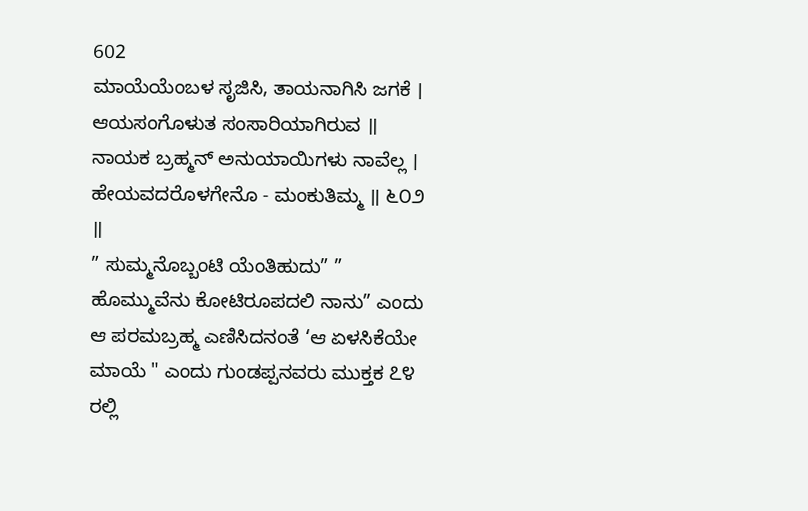602
ಮಾಯೆಯೆಂಬಳ ಸೃಜಿಸಿ, ತಾಯನಾಗಿಸಿ ಜಗಕೆ ।
ಆಯಸಂಗೊಳುತ ಸಂಸಾರಿಯಾಗಿರುವ ॥
ನಾಯಕ ಬ್ರಹ್ಮನ್ ಅನುಯಾಯಿಗಳು ನಾವೆಲ್ಲ ।
ಹೇಯವದರೊಳಗೇನೊ - ಮಂಕುತಿಮ್ಮ ॥ ೬೦೨ ॥
” ಸುಮ್ಮನೊಬ್ಬಂಟಿ ಯೆಂತಿಹುದು” ” ಹೊಮ್ಮುವೆನು ಕೋಟಿರೂಪದಲಿ ನಾನು” ಎಂದು ಆ ಪರಮಬ್ರಹ್ಮ ಎಣಿಸಿದನಂತೆ ‘ಆ ಏಳಸಿಕೆಯೇ ಮಾಯೆ " ಎಂದು ಗುಂಡಪ್ಪನವರು ಮುಕ್ತಕ ೭೪ ರಲ್ಲಿ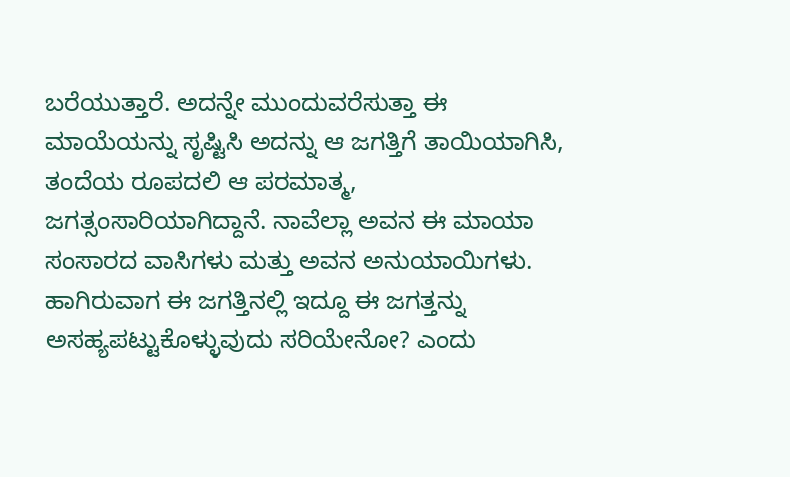ಬರೆಯುತ್ತಾರೆ. ಅದನ್ನೇ ಮುಂದುವರೆಸುತ್ತಾ ಈ ಮಾಯೆಯನ್ನು ಸೃಷ್ಟಿಸಿ ಅದನ್ನು ಆ ಜಗತ್ತಿಗೆ ತಾಯಿಯಾಗಿಸಿ, ತಂದೆಯ ರೂಪದಲಿ ಆ ಪರಮಾತ್ಮ, ಜಗತ್ಸಂಸಾರಿಯಾಗಿದ್ದಾನೆ. ನಾವೆಲ್ಲಾ ಅವನ ಈ ಮಾಯಾ ಸಂಸಾರದ ವಾಸಿಗಳು ಮತ್ತು ಅವನ ಅನುಯಾಯಿಗಳು. ಹಾಗಿರುವಾಗ ಈ ಜಗತ್ತಿನಲ್ಲಿ ಇದ್ದೂ ಈ ಜಗತ್ತನ್ನು ಅಸಹ್ಯಪಟ್ಟುಕೊಳ್ಳುವುದು ಸರಿಯೇನೋ? ಎಂದು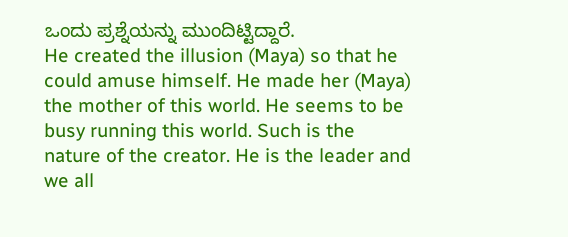ಒಂದು ಪ್ರಶ್ನೆಯನ್ನು ಮುಂದಿಟ್ಟಿದ್ದಾರೆ.
He created the illusion (Maya) so that he could amuse himself. He made her (Maya) the mother of this world. He seems to be busy running this world. Such is the nature of the creator. He is the leader and we all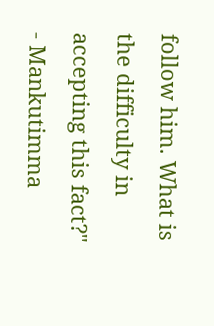follow him. What is the difficulty in accepting this fact?" - Mankutimma